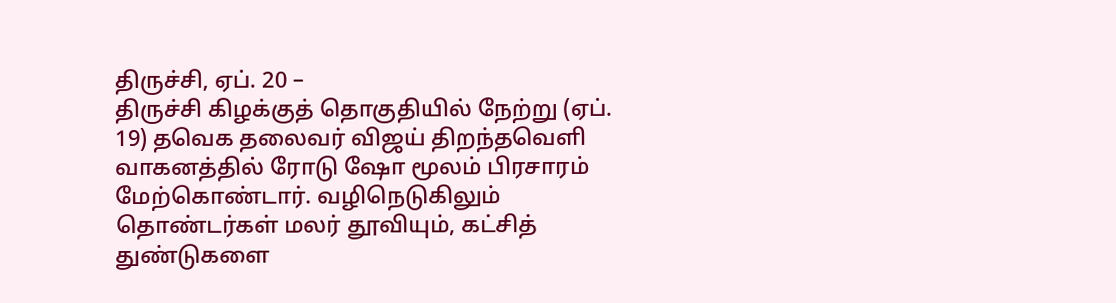திருச்சி, ஏப். 20 –
திருச்சி கிழக்குத் தொகுதியில் நேற்று (ஏப். 19) தவெக தலைவர் விஜய் திறந்தவெளி வாகனத்தில் ரோடு ஷோ மூலம் பிரசாரம் மேற்கொண்டார். வழிநெடுகிலும் தொண்டர்கள் மலர் தூவியும், கட்சித் துண்டுகளை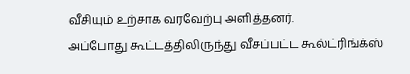வீசியும் உற்சாக வரவேற்பு அளித்தனர்.
அப்போது கூட்டத்திலிருந்து வீசப்பட்ட கூல்ட்ரிங்க்ஸ்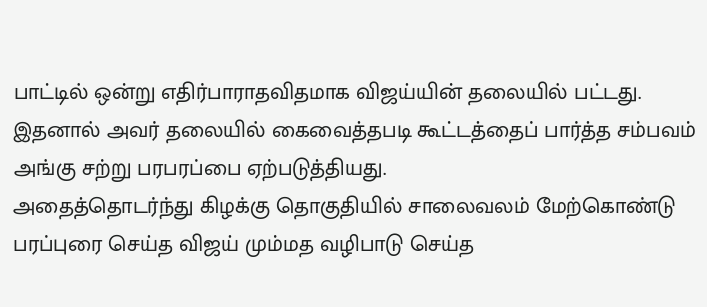பாட்டில் ஒன்று எதிர்பாராதவிதமாக விஜய்யின் தலையில் பட்டது. இதனால் அவர் தலையில் கைவைத்தபடி கூட்டத்தைப் பார்த்த சம்பவம் அங்கு சற்று பரபரப்பை ஏற்படுத்தியது.
அதைத்தொடர்ந்து கிழக்கு தொகுதியில் சாலைவலம் மேற்கொண்டு பரப்புரை செய்த விஜய் மும்மத வழிபாடு செய்த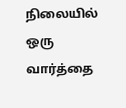நிலையில் ஒரு வார்த்தை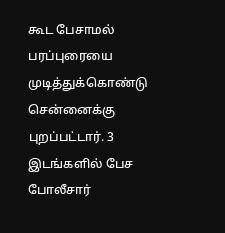கூட பேசாமல் பரப்புரையை முடித்துக்கொண்டு சென்னைக்கு புறப்பட்டார். 3 இடங்களில் பேச போலீசார்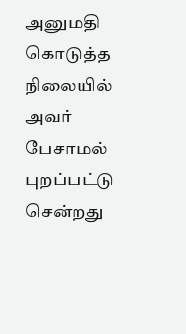அனுமதி கொடுத்த நிலையில் அவர் பேசாமல் புறப்பட்டு சென்றது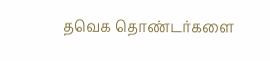தவெக தொண்டர்களை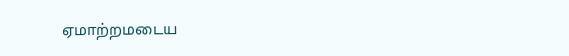ஏமாற்றமடைய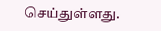செய்துள்ளது.